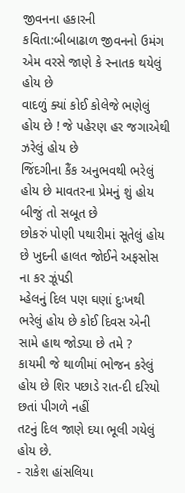જીવનના હકારની કવિતા:બીબાઢાળ જીવનનો ઉમંગ
એમ વરસે જાણે કે સ્નાતક થયેલું હોય છે
વાદળું ક્યાં કોઈ કોલેજે ભણેલું હોય છે ! જે પહેરણ હર જગાએથી ઝરેલું હોય છે
જિંદગીના કૈંક અનુભવથી ભરેલું હોય છે માવતરના પ્રેમનું શું હોય બીજું તો સબૂત છે
છોકરું પોણી પથારીમાં સૂતેલું હોય છે ખુદની હાલત જોઈને અફસોસ ના કર ઝૂંપડી
મ્હેલનું દિલ પણ ઘણાં દુઃખથી ભરેલું હોય છે કોઈ દિવસ એની સામે હાથ જોડ્યા છે તમે ?
કાયમી જે થાળીમાં ભોજન કરેલું હોય છે શિર પછાડે રાત-દી દરિયો છતાં પીગળે નહીં
તટનું દિલ જાણે દયા ભૂલી ગયેલું હોય છે.
- રાકેશ હાંસલિયા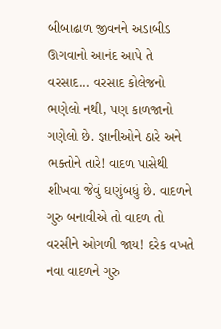બીબાઢાળ જીવનને અડાબીડ ઊગવાનો આનંદ આપે તે વરસાદ... વરસાદ કોલેજનો ભણેલો નથી, પણ કાળજાનો ગણેલો છે. જ્ઞાનીઓને ઠારે અને ભક્તોને તારે! વાદળ પાસેથી શીખવા જેવું ઘણુંબધું છે. વાદળને ગુરુ બનાવીએ તો વાદળ તો વરસીને ઓગળી જાય! દરેક વખતે નવા વાદળને ગુરુ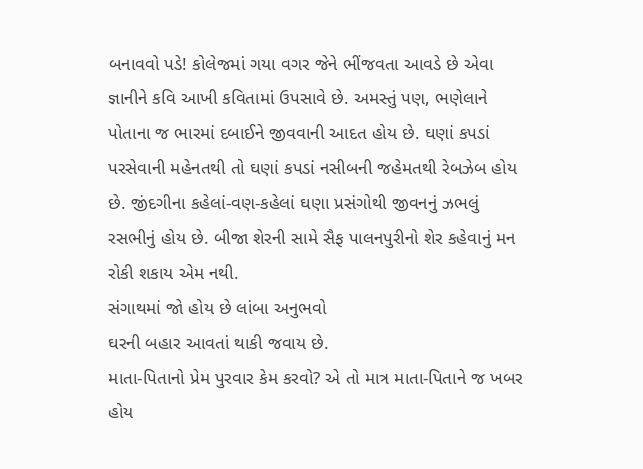બનાવવો પડે! કોલેજમાં ગયા વગર જેને ભીંજવતા આવડે છે એવા જ્ઞાનીને કવિ આખી કવિતામાં ઉપસાવે છે. અમસ્તું પણ, ભણેલાને પોતાના જ ભારમાં દબાઈને જીવવાની આદત હોય છે. ઘણાં કપડાં પરસેવાની મહેનતથી તો ઘણાં કપડાં નસીબની જહેમતથી રેબઝેબ હોય છે. જીંદગીના કહેલાં-વણ-કહેલાં ઘણા પ્રસંગોથી જીવનનું ઝભલું રસભીનું હોય છે. બીજા શેરની સામે સૈફ પાલનપુરીનો શેર કહેવાનું મન રોકી શકાય એમ નથી.
સંગાથમાં જો હોય છે લાંબા અનુભવો
ઘરની બહાર આવતાં થાકી જવાય છે.
માતા-પિતાનો પ્રેમ પુરવાર કેમ કરવો? એ તો માત્ર માતા-પિતાને જ ખબર હોય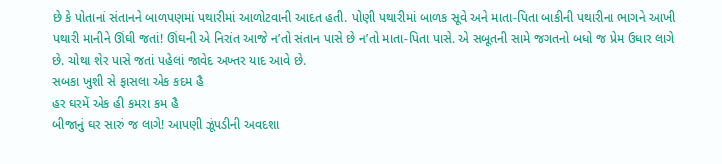છે કે પોતાનાં સંતાનને બાળપણમાં પથારીમાં આળોટવાની આદત હતી. પોણી પથારીમાં બાળક સૂવે અને માતા-પિતા બાકીની પથારીના ભાગને આખી પથારી માનીને ઊંઘી જતાં! ઊંઘની એ નિરાંત આજે ન’તો સંતાન પાસે છે ન’તો માતા-પિતા પાસે. એ સબૂતની સામે જગતનો બધો જ પ્રેમ ઉધાર લાગે છે. ચોથા શેર પાસે જતાં પહેલાં જાવેદ અખ્તર યાદ આવે છે.
સબકા ખુશી સે ફાસલા એક કદમ હૈ
હર ઘરમેં એક હી કમરા કમ હૈ
બીજાનું ઘર સારું જ લાગે! આપણી ઝૂંપડીની અવદશા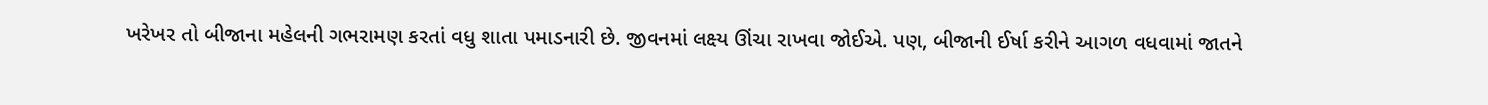ખરેખર તો બીજાના મહેલની ગભરામણ કરતાં વધુ શાતા પમાડનારી છે. જીવનમાં લક્ષ્ય ઊંચા રાખવા જોઈએ. પણ, બીજાની ઈર્ષા કરીને આગળ વધવામાં જાતને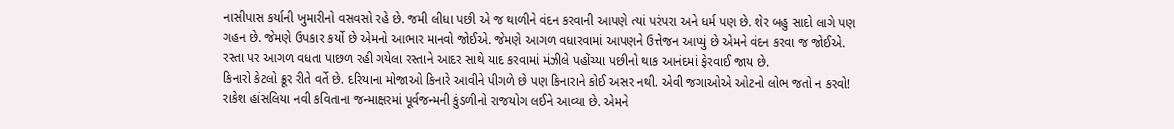નાસીપાસ કર્યાની ખુમારીનો વસવસો રહે છે. જમી લીધા પછી એ જ થાળીને વંદન કરવાની આપણે ત્યાં પરંપરા અને ધર્મ પણ છે. શેર બહુ સાદો લાગે પણ ગહન છે. જેમણે ઉપકાર કર્યો છે એમનો આભાર માનવો જોઈએ. જેમણે આગળ વધારવામાં આપણને ઉત્તેજન આપ્યું છે એમને વંદન કરવા જ જોઈએ. રસ્તા પર આગળ વધતા પાછળ રહી ગયેલા રસ્તાને આદર સાથે યાદ કરવામાં મંઝીલે પહોંચ્યા પછીનો થાક આનંદમાં ફેરવાઈ જાય છે.
કિનારો કેટલો ક્રૂર રીતે વર્તે છે. દરિયાના મોજાઓ કિનારે આવીને પીગળે છે પણ કિનારાને કોઈ અસર નથી. એવી જગાઓએ ઓટનો લોભ જતો ન કરવો! રાકેશ હાંસલિયા નવી કવિતાના જન્માક્ષરમાં પૂર્વજન્મની કુંડળીનો રાજયોગ લઈને આવ્યા છે. એમને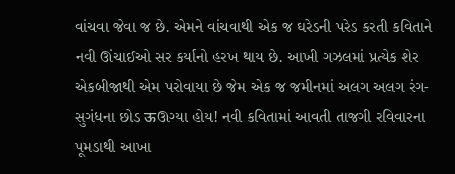વાંચવા જેવા જ છે. એમને વાંચવાથી એક જ ઘરેડની પરેડ કરતી કવિતાને નવી ઊંચાઈઓ સર કર્યાનો હરખ થાય છે. આખી ગઝલમાં પ્રત્યેક શેર એકબીજાથી એમ પરોવાયા છે જેમ એક જ જમીનમાં અલગ અલગ રંગ-સુગંધના છોડ ऊઊગ્યા હોય! નવી કવિતામાં આવતી તાજગી રવિવારના પૂમડાથી આખા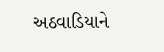અઠવાડિયાને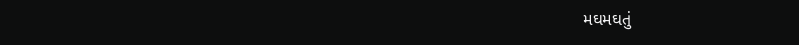મઘમઘતું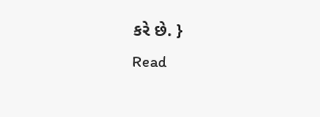કરે છે. }
Read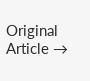Original Article →